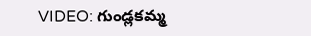VIDEO: గుండ్లకమ్మ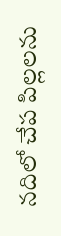నదిలో చేప పిల్లలను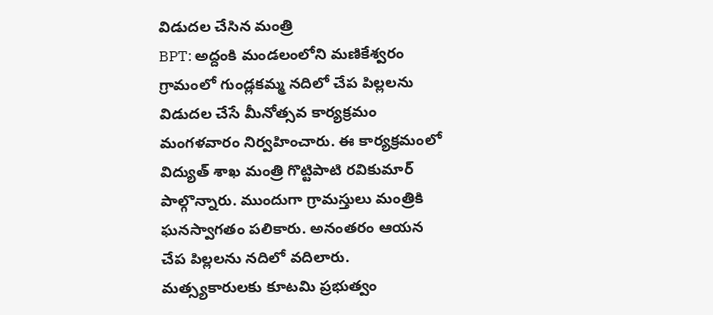విడుదల చేసిన మంత్రి
BPT: అద్దంకి మండలంలోని మణికేశ్వరం గ్రామంలో గుండ్లకమ్మ నదిలో చేప పిల్లలను విడుదల చేసే మీనోత్సవ కార్యక్రమం మంగళవారం నిర్వహించారు. ఈ కార్యక్రమంలో విద్యుత్ శాఖ మంత్రి గొట్టిపాటి రవికుమార్ పాల్గొన్నారు. ముందుగా గ్రామస్తులు మంత్రికి ఘనస్వాగతం పలికారు. అనంతరం ఆయన చేప పిల్లలను నదిలో వదిలారు. మత్స్యకారులకు కూటమి ప్రభుత్వం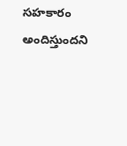సహకారం అందిస్తుందని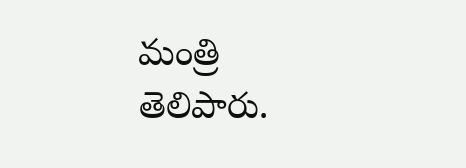మంత్రి తెలిపారు.